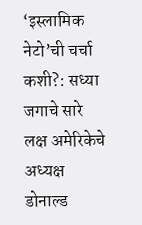‘इस्लामिक नेटो’ची चर्चा कशी?: सध्या जगाचे सारे लक्ष अमेरिकेचे अध्यक्ष डोनाल्ड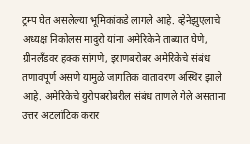ट्रम्प घेत असलेल्या भूमिकांकडे लागले आहे. व्हेनेझुएलाचे अध्यक्ष निकोलस मादुरो यांना अमेरिकेने ताब्यात घेणे, ग्रीनलँडवर हक्क सांगणे, इराणबरोबर अमेरिकेचे संबंध तणावपूर्ण असणे यामुळे जागतिक वातावरण अस्थिर झाले आहे. अमेरिकेचे युरोपबरोबरील संबंध ताणले गेले असताना उत्तर अटलांटिक करार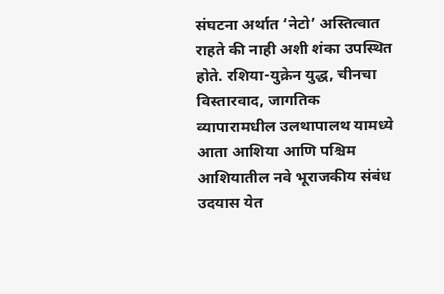संघटना अर्थात ‘नेटो’ अस्तित्वात राहते की नाही अशी शंका उपस्थित होते. रशिया-युक्रेन युद्ध, चीनचा विस्तारवाद, जागतिक व्यापारामधील उलथापालथ यामध्ये आता आशिया आणि पश्चिम आशियातील नवे भूराजकीय संबंध उदयास येत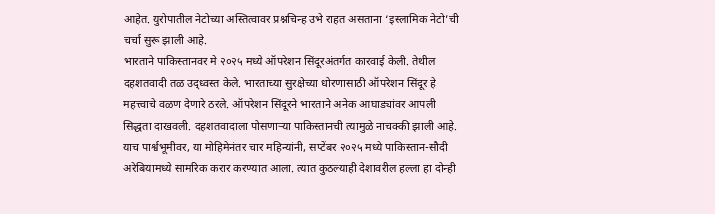आहेत. युरोपातील नेटोच्या अस्तित्वावर प्रश्नचिन्ह उभे राहत असताना ‘इस्लामिक नेटो’ची चर्चा सुरू झाली आहे.
भारताने पाकिस्तानवर मे २०२५ मध्ये ऑपरेशन सिंदूरअंतर्गत कारवाई केली. तेथील दहशतवादी तळ उद्ध्वस्त केले. भारताच्या सुरक्षेच्या धोरणासाठी ऑपरेशन सिंदूर हे महत्त्वाचे वळण देणारे ठरले. ऑपरेशन सिंदूरने भारताने अनेक आघाड्यांवर आपली सिद्धता दाखवली. दहशतवादाला पोसणाऱ्या पाकिस्तानची त्यामुळे नाचक्की झाली आहे. याच पार्श्वभूमीवर, या मोहिमेनंतर चार महिन्यांनी, सप्टेंबर २०२५ मध्ये पाकिस्तान-सौदी अरेबियामध्ये सामरिक करार करण्यात आला. त्यात कुठल्याही देशावरील हल्ला हा दोन्ही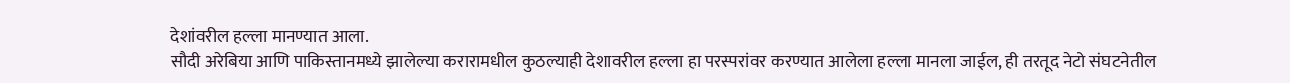देशांवरील हल्ला मानण्यात आला.
सौदी अरेबिया आणि पाकिस्तानमध्ये झालेल्या करारामधील कुठल्याही देशावरील हल्ला हा परस्परांवर करण्यात आलेला हल्ला मानला जाईल, ही तरतूद नेटो संघटनेतील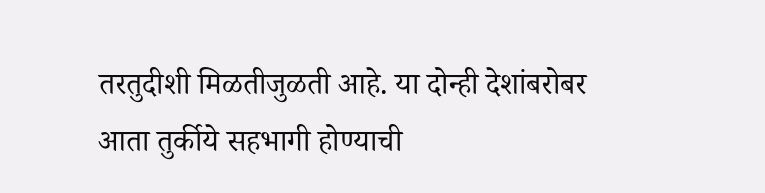तरतुदीशी मिळतीजुळती आहे. या दोन्ही देशांबरोबर आता तुर्कीये सहभागी होण्याची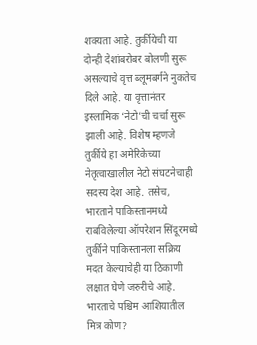शक्यता आहे. तुर्कीयेची या दोन्ही देशांबरोबर बोलणी सुरू असल्याचे वृत्त ब्लूमबर्गने नुकतेच दिले आहे. या वृत्तानंतर इस्लामिक ‘नेटो’ची चर्चा सुरू झाली आहे. विशेष म्हणजे तुर्कीये हा अमेरिकेच्या नेतृत्वाखालील नेटो संघटनेचाही सदस्य देश आहे. तसेच, भारताने पाकिस्तानमध्ये राबविलेल्या ऑपरेशन सिंदूरमध्ये तुर्कीने पाकिस्तानला सक्रिय मदत केल्याचेही या ठिकाणी लक्षात घेणे जरुरीचे आहे.
भारताचे पश्चिम आशियातील मित्र कोण?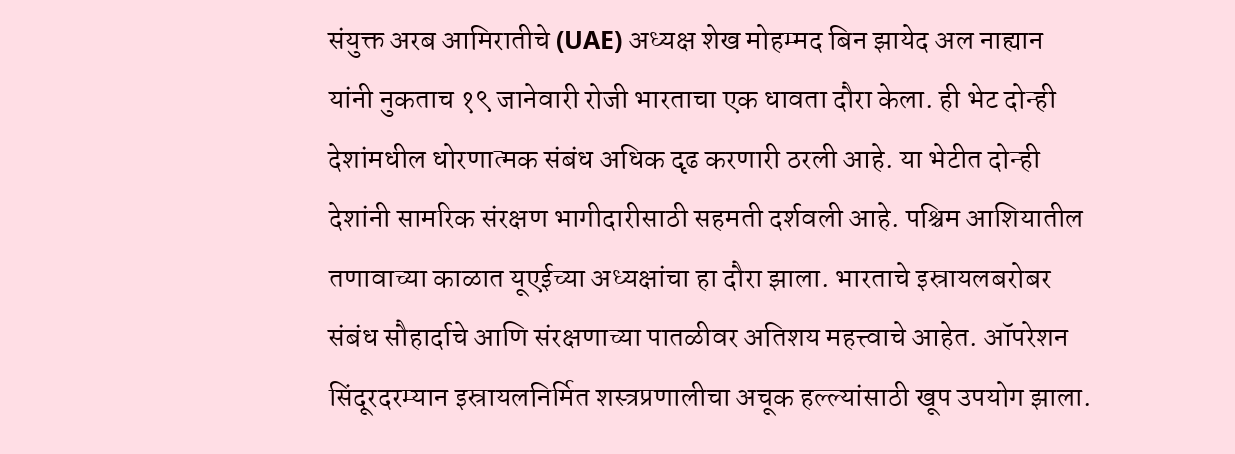संयुक्त अरब आमिरातीचे (UAE) अध्यक्ष शेख मोहम्मद बिन झायेद अल नाह्यान यांनी नुकताच १९ जानेवारी रोजी भारताचा एक धावता दौरा केला. ही भेट दोन्ही देशांमधील धोरणात्मक संबंध अधिक दृढ करणारी ठरली आहे. या भेटीत दोन्ही देशांनी सामरिक संरक्षण भागीदारीसाठी सहमती दर्शवली आहे. पश्चिम आशियातील तणावाच्या काळात यूएईच्या अध्यक्षांचा हा दौरा झाला. भारताचे इस्रायलबरोबर संबंध सौहार्दाचे आणि संरक्षणाच्या पातळीवर अतिशय महत्त्वाचे आहेत. ऑपरेशन सिंदूरदरम्यान इस्रायलनिर्मित शस्त्रप्रणालीचा अचूक हल्ल्यांसाठी खूप उपयोग झाला.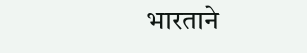भारताने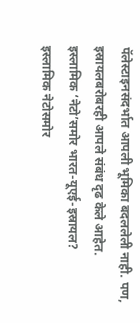पॅलेस्टाइनसंदर्भात आपली भूमिका बदललेली नाही. पण, इस्रायलबरोबरही आपले संबंध दृढ केले आहेत.
इस्लामिक ‘नेटो’समोर भारत-यूएई-इस्रायल?
इस्लामिक नेटोसमोर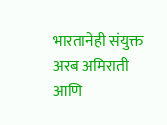भारतानेही संयुक्त अरब अमिराती आणि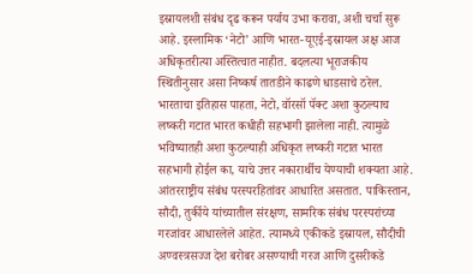इस्रायलशी संबंध दृढ करून पर्याय उभा करावा, अशी चर्चा सुरू आहे. इस्लामिक ‘नेटो’ आणि भारत-यूएई-इस्रायल अक्ष आज अधिकृतरीत्या अस्तित्वात नाहीत. बदलत्या भूराजकीय स्थितीनुसार असा निष्कर्ष तातडीने काढणे धाडसाचे ठरेल. भारताचा इतिहास पाहता, नेटो, वॉरसॉ पॅक्ट अशा कुठल्याच लष्करी गटात भारत कधीही सहभागी झालेला नाही. त्यामुळे भविष्यातही अशा कुठल्याही अधिकृत लष्करी गटात भारत सहभागी होईल का, याचे उत्तर नकारार्थीच येण्याची शक्यता आहे. आंतरराष्ट्रीय संबंध परस्परहितांवर आधारित असतात. पाकिस्तान, सौदी, तुर्कीये यांच्यातील संरक्षण, सामरिक संबंध परस्परांच्या गरजांवर आधारलेले आहेत. त्यामध्ये एकीकडे इस्रायल, सौदीची अण्वस्त्रसज्ज देश बरोबर असण्याची गरज आणि दुसरीकडे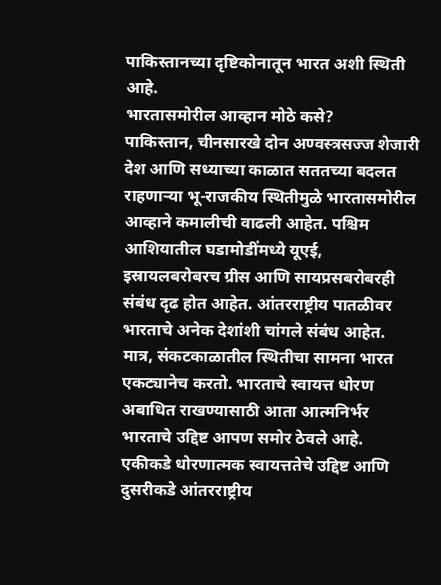पाकिस्तानच्या दृष्टिकोनातून भारत अशी स्थिती आहे.
भारतासमोरील आव्हान मोठे कसे?
पाकिस्तान, चीनसारखे दोन अण्वस्त्रसज्ज शेजारी देश आणि सध्याच्या काळात सततच्या बदलत राहणाऱ्या भू-राजकीय स्थितीमुळे भारतासमोरील आव्हाने कमालीची वाढली आहेत. पश्चिम आशियातील घडामोडींमध्ये यूएई, इस्रायलबरोबरच ग्रीस आणि सायप्रसबरोबरही संबंध दृढ होत आहेत. आंतरराष्ट्रीय पातळीवर भारताचे अनेक देशांशी चांगले संबंध आहेत. मात्र, संकटकाळातील स्थितीचा सामना भारत एकट्यानेच करतो. भारताचे स्वायत्त धोरण अबाधित राखण्यासाठी आता आत्मनिर्भर भारताचे उद्दिष्ट आपण समोर ठेवले आहे. एकीकडे धोरणात्मक स्वायत्ततेचे उद्दिष्ट आणि दुसरीकडे आंतरराष्ट्रीय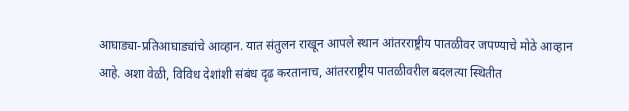आघाड्या-प्रतिआघाड्यांचे आव्हान. यात संतुलन राखून आपले स्थान आंतरराष्ट्रीय पातळीवर जपण्याचे मोठे आव्हान आहे. अशा वेळी, विविध देशांशी संबंध दृढ करतानाच, आंतरराष्ट्रीय पातळीवरील बदलत्या स्थितीत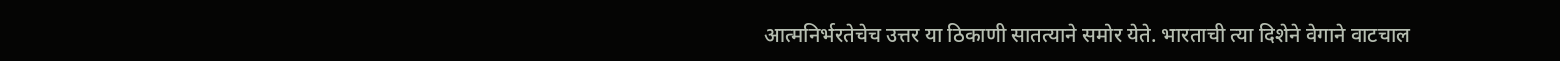आत्मनिर्भरतेचेच उत्तर या ठिकाणी सातत्याने समोर येते. भारताची त्या दिशेने वेगाने वाटचाल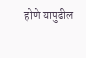होणे यापुढील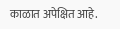काळात अपेक्षित आहे.